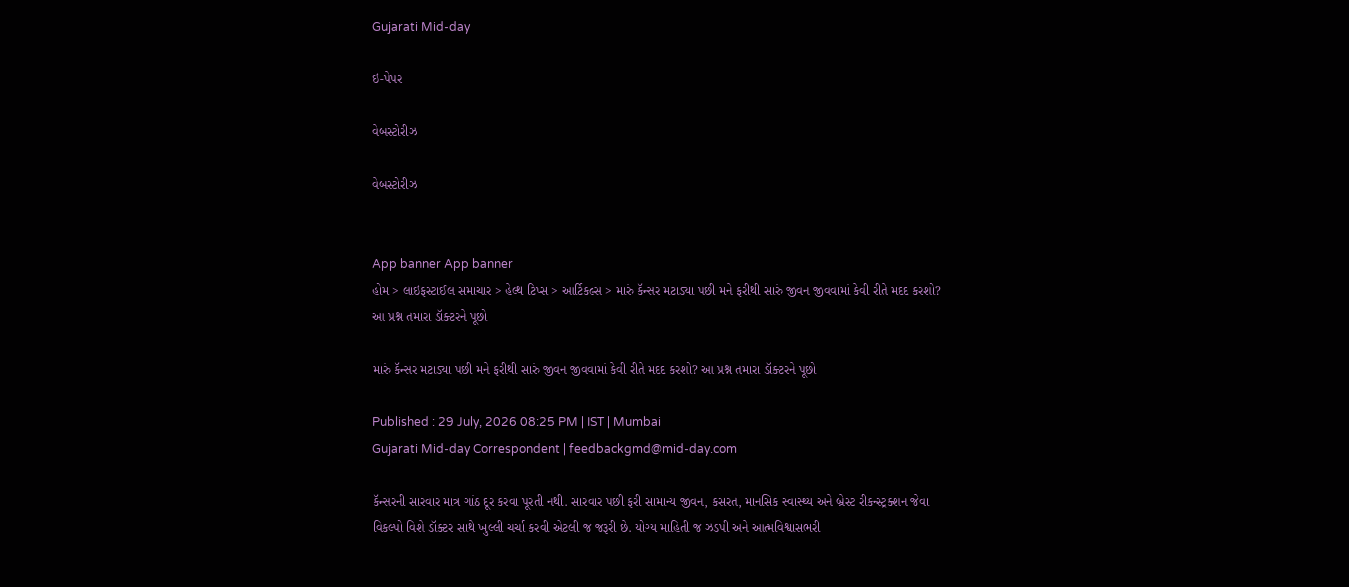Gujarati Mid-day

ઇ-પેપર

વેબસ્ટોરીઝ

વેબસ્ટોરીઝ


App banner App banner
હોમ > લાઇફસ્ટાઈલ સમાચાર > હેલ્થ ટિપ્સ > આર્ટિકલ્સ > મારું કૅન્સર મટાડ્યા પછી મને ફરીથી સારું જીવન જીવવામાં કેવી રીતે મદદ કરશો? આ પ્રશ્ન તમારા ડૉક્ટરને પૂછો

મારું કૅન્સર મટાડ્યા પછી મને ફરીથી સારું જીવન જીવવામાં કેવી રીતે મદદ કરશો? આ પ્રશ્ન તમારા ડૉક્ટરને પૂછો

Published : 29 July, 2026 08:25 PM | IST | Mumbai
Gujarati Mid-day Correspondent | feedbackgmd@mid-day.com

કૅન્સરની સારવાર માત્ર ગાંઠ દૂર કરવા પૂરતી નથી. સારવાર પછી ફરી સામાન્ય જીવન, કસરત, માનસિક સ્વાસ્થ્ય અને બ્રેસ્ટ રીકન્સ્ટ્રક્શન જેવા વિકલ્પો વિશે ડૉક્ટર સાથે ખુલ્લી ચર્ચા કરવી એટલી જ જરૂરી છે. યોગ્ય માહિતી જ ઝડપી અને આત્મવિશ્વાસભરી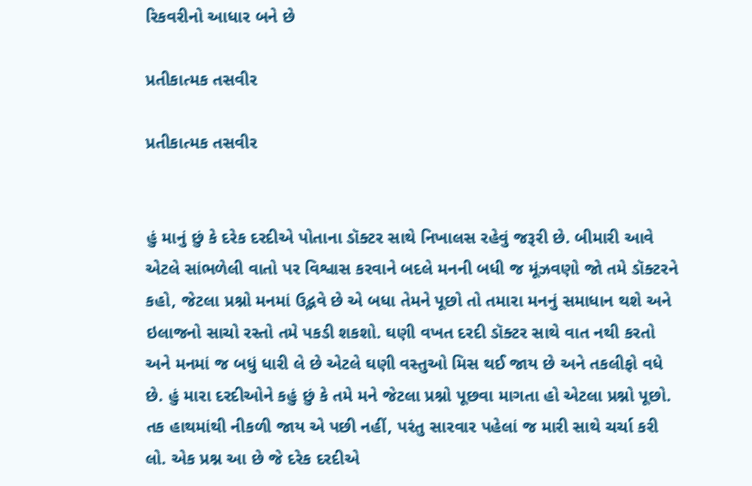રિકવરીનો આધાર બને છે

પ્રતીકાત્મક તસવીર

પ્રતીકાત્મક તસવીર


હું માનું છું કે દરેક દરદીએ પોતાના ડૉક્ટર સાથે નિખાલસ રહેવું જરૂરી છે. બીમારી આવે એટલે સાંભળેલી વાતો પર વિશ્વાસ કરવાને બદલે મનની બધી જ મૂંઝવણો જો તમે ડૉક્ટરને કહો, જેટલા પ્રશ્નો મનમાં ઉદ્ભવે છે એ બધા તેમને પૂછો તો તમારા મનનું સમાધાન થશે અને ઇલાજનો સાચો રસ્તો તમે પકડી શકશો. ઘણી વખત દરદી ડૉક્ટર સાથે વાત નથી કરતો અને મનમાં જ બધું ધારી લે છે એટલે ઘણી વસ્તુઓ મિસ થઈ જાય છે અને તકલીફો વધે છે. હું મારા દરદીઓને કહું છું કે તમે મને જેટલા પ્રશ્નો પૂછવા માગતા હો એટલા પ્રશ્નો પૂછો. તક હાથમાંથી નીકળી જાય એ પછી નહીં, પરંતુ સારવાર પહેલાં જ મારી સાથે ચર્ચા કરી લો. એક પ્રશ્ન આ છે જે દરેક દરદીએ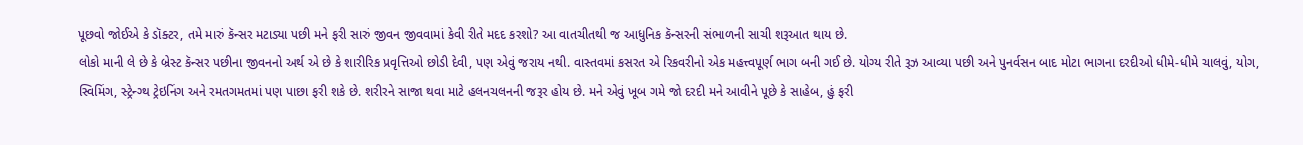પૂછવો જોઈએ કે ડૉક્ટર, તમે મારું કૅન્સર મટાડ્યા પછી મને ફરી સારું જીવન જીવવામાં કેવી રીતે મદદ કરશો? આ વાતચીતથી જ આધુનિક કૅન્સરની સંભાળની સાચી શરૂઆત થાય છે.
લોકો માની લે છે કે બ્રેસ્ટ કૅન્સર પછીના જીવનનો અર્થ એ છે કે શારીરિક પ્રવૃત્તિઓ છોડી દેવી, પણ એવું જરાય નથી. વાસ્તવમાં કસરત એ રિકવરીનો એક મહત્ત્વપૂર્ણ ભાગ બની ગઈ છે. યોગ્ય રીતે રૂઝ આવ્યા પછી અને પુનર્વસન બાદ મોટા ભાગના દરદીઓ ધીમે-ધીમે ચાલવું, યોગ, સ્વિમિંગ, સ્ટ્રેન્ગ્થ ટ્રેઇનિંગ અને રમતગમતમાં પણ પાછા ફરી શકે છે. શરીરને સાજા થવા માટે હલનચલનની જરૂર હોય છે. મને એવું ખૂબ ગમે જો દરદી મને આવીને પૂછે કે સાહેબ, હું ફરી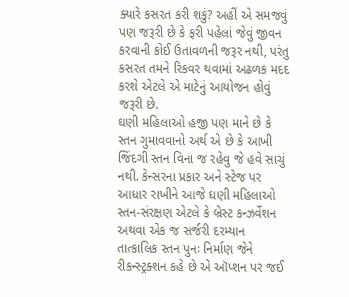ક્યારે કસરત કરી શકું? અહીં એ સમજવું પણ જરૂરી છે કે ફરી પહેલાં જેવું જીવન કરવાની કોઈ ઉતાવળની જરૂર નથી, પરંતુ કસરત તમને રિકવર થવામાં અઢળક મદદ કરશે એટલે એ માટેનું આયોજન હોવું જરૂરી છે.
ઘણી મહિલાઓ હજી પણ માને છે કે સ્તન ગુમાવવાનો અર્થ એ છે કે આખી જિંદગી સ્તન વિના જ રહેવુ જે હવે સાચું નથી. કેન્સરના પ્રકાર અને સ્ટેજ પર આધાર રાખીને આજે ઘણી મહિલાઓ સ્તન-સંરક્ષણ એટલે કે બ્રેસ્ટ કન્ઝર્વેશન અથવા એક જ સર્જરી દરમ્યાન તાત્કાલિક સ્તન પુનઃ નિર્માણ જેને રીકન્સ્ટ્રક્શન કહે છે એ ઑપ્શન પર જઈ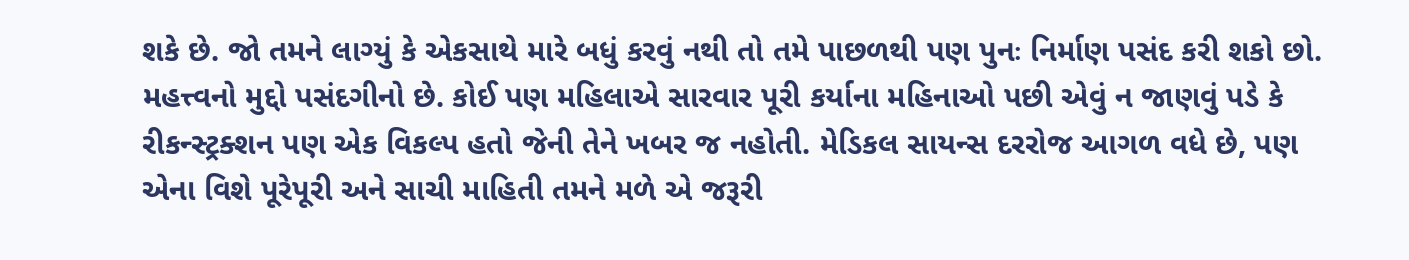શકે છે. જો તમને લાગ્યું કે એકસાથે મારે બધું કરવું નથી તો તમે પાછળથી પણ પુનઃ નિર્માણ પસંદ કરી શકો છો. મહત્ત્વનો મુદ્દો પસંદગીનો છે. કોઈ પણ મહિલાએ સારવાર પૂરી કર્યાના મહિનાઓ પછી એવું ન જાણવું પડે કે રીકન્સ્ટ્રક્શન પણ એક વિકલ્પ હતો જેની તેને ખબર જ નહોતી. મેડિકલ સાયન્સ દરરોજ આગળ વધે છે, પણ એના વિશે પૂરેપૂરી અને સાચી માહિતી તમને મળે એ જરૂરી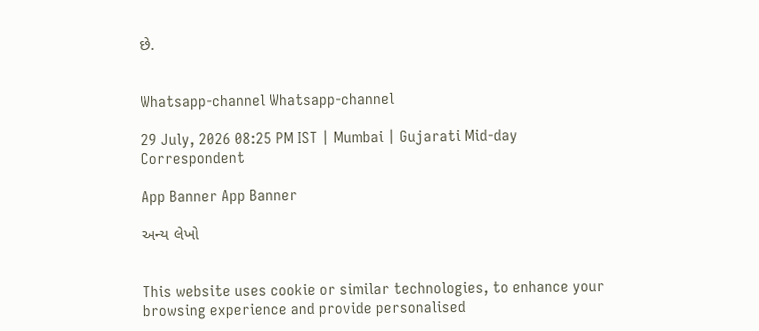છે.


Whatsapp-channel Whatsapp-channel

29 July, 2026 08:25 PM IST | Mumbai | Gujarati Mid-day Correspondent

App Banner App Banner

અન્ય લેખો


This website uses cookie or similar technologies, to enhance your browsing experience and provide personalised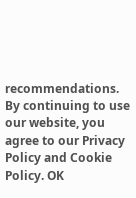recommendations. By continuing to use our website, you agree to our Privacy Policy and Cookie Policy. OK